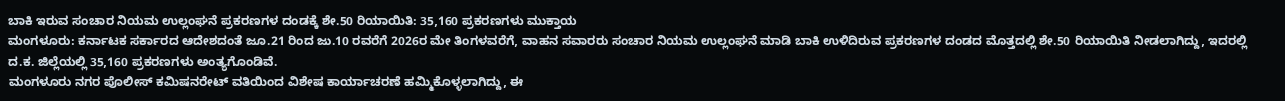ಬಾಕಿ ಇರುವ ಸಂಚಾರ ನಿಯಮ ಉಲ್ಲಂಘನೆ ಪ್ರಕರಣಗಳ ದಂಡಕ್ಕೆ ಶೇ.50 ರಿಯಾಯಿತಿ: 35,160 ಪ್ರಕರಣಗಳು ಮುಕ್ತಾಯ
ಮಂಗಳೂರು: ಕರ್ನಾಟಕ ಸರ್ಕಾರದ ಆದೇಶದಂತೆ ಜೂ.21 ರಿಂದ ಜು.10 ರವರೆಗೆ 2026ರ ಮೇ ತಿಂಗಳವರೆಗೆ, ವಾಹನ ಸವಾರರು ಸಂಚಾರ ನಿಯಮ ಉಲ್ಲಂಘನೆ ಮಾಡಿ ಬಾಕಿ ಉಳಿದಿರುವ ಪ್ರಕರಣಗಳ ದಂಡದ ಮೊತ್ತದಲ್ಲಿ ಶೇ.50 ರಿಯಾಯಿತಿ ನೀಡಲಾಗಿದ್ದು, ಇದರಲ್ಲಿ ದ.ಕ. ಜಿಲ್ಲೆಯಲ್ಲಿ 35,160 ಪ್ರಕರಣಗಳು ಅಂತ್ಯಗೊಂಡಿವೆ.
ಮಂಗಳೂರು ನಗರ ಪೊಲೀಸ್ ಕಮಿಷನರೇಟ್ ವತಿಯಿಂದ ವಿಶೇಷ ಕಾರ್ಯಾಚರಣೆ ಹಮ್ಮಿಕೊಳ್ಳಲಾಗಿದ್ದು, ಈ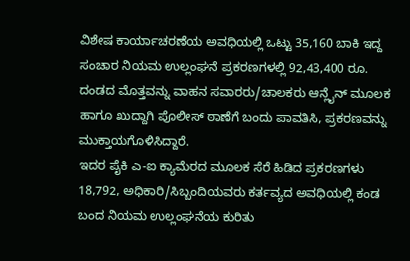ವಿಶೇಷ ಕಾರ್ಯಾಚರಣೆಯ ಅವಧಿಯಲ್ಲಿ ಒಟ್ಟು 35,160 ಬಾಕಿ ಇದ್ದ ಸಂಚಾರ ನಿಯಮ ಉಲ್ಲಂಘನೆ ಪ್ರಕರಣಗಳಲ್ಲಿ 92,43,400 ರೂ. ದಂಡದ ಮೊತ್ತವನ್ನು ವಾಹನ ಸವಾರರು/ಚಾಲಕರು ಆನ್ಲೈನ್ ಮೂಲಕ ಹಾಗೂ ಖುದ್ದಾಗಿ ಪೊಲೀಸ್ ಠಾಣೆಗೆ ಬಂದು ಪಾವತಿಸಿ, ಪ್ರಕರಣವನ್ನು ಮುಕ್ತಾಯಗೊಳಿಸಿದ್ದಾರೆ.
ಇದರ ಪೈಕಿ ಎ-ಐ ಕ್ಯಾಮೆರದ ಮೂಲಕ ಸೆರೆ ಹಿಡಿದ ಪ್ರಕರಣಗಳು 18,792, ಅಧಿಕಾರಿ/ಸಿಬ್ಬಂದಿಯವರು ಕರ್ತವ್ಯದ ಅವಧಿಯಲ್ಲಿ ಕಂಡ ಬಂದ ನಿಯಮ ಉಲ್ಲಂಘನೆಯ ಕುರಿತು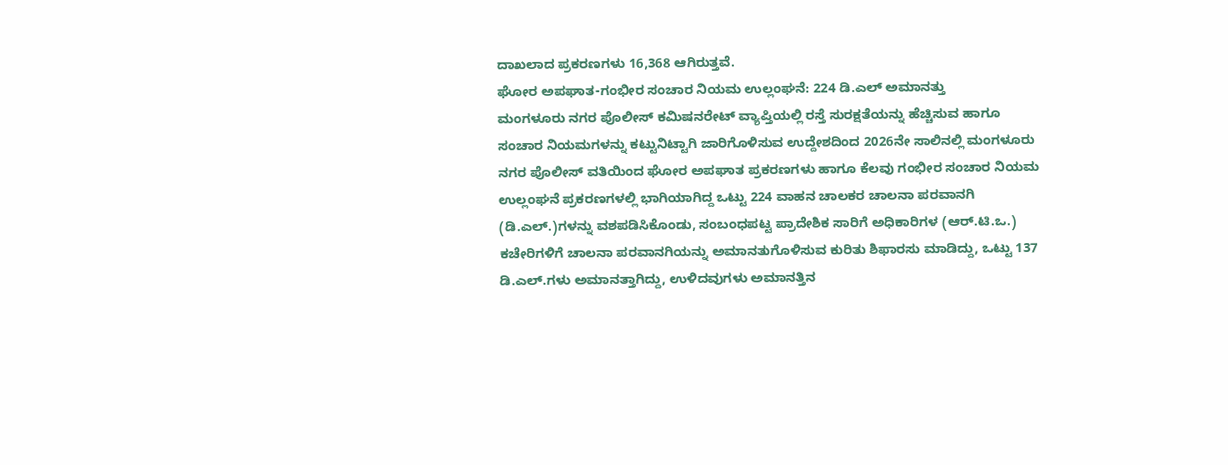ದಾಖಲಾದ ಪ್ರಕರಣಗಳು 16,368 ಆಗಿರುತ್ತವೆ.
ಘೋರ ಅಪಘಾತ-ಗಂಭೀರ ಸಂಚಾರ ನಿಯಮ ಉಲ್ಲಂಘನೆ: 224 ಡಿ.ಎಲ್ ಅಮಾನತ್ತು
ಮಂಗಳೂರು ನಗರ ಪೊಲೀಸ್ ಕಮಿಷನರೇಟ್ ವ್ಯಾಪ್ತಿಯಲ್ಲಿ ರಸ್ತೆ ಸುರಕ್ಷತೆಯನ್ನು ಹೆಚ್ಚಿಸುವ ಹಾಗೂ ಸಂಚಾರ ನಿಯಮಗಳನ್ನು ಕಟ್ಟುನಿಟ್ಟಾಗಿ ಜಾರಿಗೊಳಿಸುವ ಉದ್ದೇಶದಿಂದ 2026ನೇ ಸಾಲಿನಲ್ಲಿ ಮಂಗಳೂರು ನಗರ ಪೊಲೀಸ್ ವತಿಯಿಂದ ಘೋರ ಅಪಘಾತ ಪ್ರಕರಣಗಳು ಹಾಗೂ ಕೆಲವು ಗಂಭೀರ ಸಂಚಾರ ನಿಯಮ ಉಲ್ಲಂಘನೆ ಪ್ರಕರಣಗಳಲ್ಲಿ ಭಾಗಿಯಾಗಿದ್ದ ಒಟ್ಟು 224 ವಾಹನ ಚಾಲಕರ ಚಾಲನಾ ಪರವಾನಗಿ (ಡಿ.ಎಲ್.)ಗಳನ್ನು ವಶಪಡಿಸಿಕೊಂಡು, ಸಂಬಂಧಪಟ್ಟ ಪ್ರಾದೇಶಿಕ ಸಾರಿಗೆ ಅಧಿಕಾರಿಗಳ (ಆರ್.ಟಿ.ಒ.) ಕಚೇರಿಗಳಿಗೆ ಚಾಲನಾ ಪರವಾನಗಿಯನ್ನು ಅಮಾನತುಗೊಳಿಸುವ ಕುರಿತು ಶಿಫಾರಸು ಮಾಡಿದ್ದು, ಒಟ್ಟು 137 ಡಿ.ಎಲ್.ಗಳು ಅಮಾನತ್ತಾಗಿದ್ದು, ಉಳಿದವುಗಳು ಅಮಾನತ್ತಿನ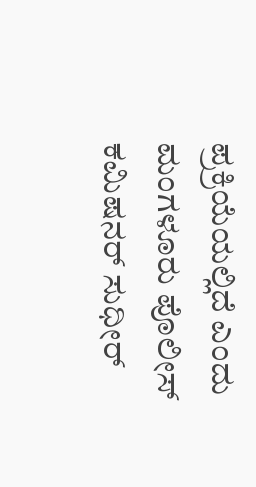ಪ್ರಕ್ರಿಯೆಯಲ್ಲಿದೆ ಎಂದು ಮಂಗಳೂರು ಪೊಲೀಸ್ ಕಮಿಷನರ್ ಸುಧೀರ್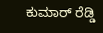ಕುಮಾರ್ ರೆಡ್ಡಿ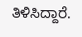ತಿಳಿಸಿದ್ದಾರೆ.